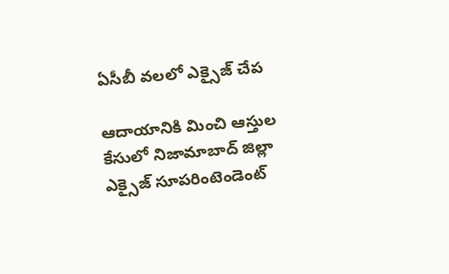ఏసీబీ వలలో ఎక్సైజ్‌ చేప

ఆదాయానికి మించి ఆస్తుల కేసులో నిజామాబాద్‌ జిల్లా ఎక్సైజ్‌ సూపరింటెండెంట్‌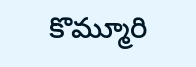కొమ్మూరి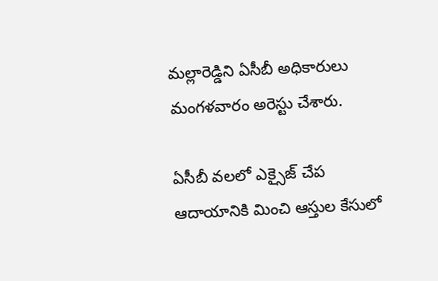మల్లారెడ్డిని ఏసీబీ అధికారులు మంగళవారం అరెస్టు చేశారు.

ఏసీబీ వలలో ఎక్సైజ్‌ చేప
ఆదాయానికి మించి ఆస్తుల కేసులో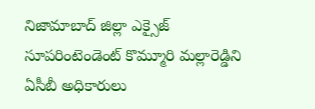నిజామాబాద్‌ జిల్లా ఎక్సైజ్‌ సూపరింటెండెంట్‌ కొమ్మూరి మల్లారెడ్డిని ఏసీబీ అధికారులు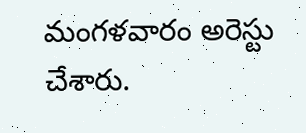మంగళవారం అరెస్టు చేశారు.